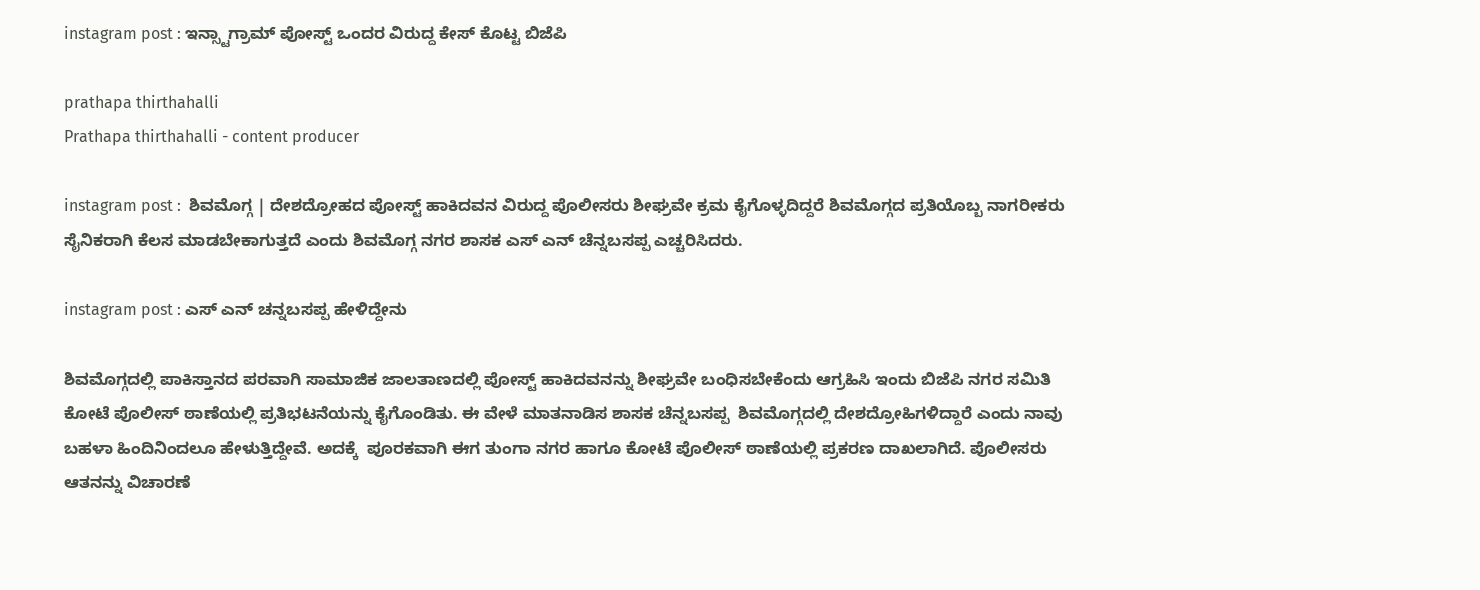instagram post : ಇನ್ಸ್ಟಾಗ್ರಾಮ್ ಪೋಸ್ಟ್ ಒಂದರ ವಿರುದ್ದ ಕೇಸ್ ಕೊಟ್ಟ ಬಿಜೆಪಿ

prathapa thirthahalli
Prathapa thirthahalli - content producer

instagram post :  ಶಿವಮೊಗ್ಗ | ದೇಶದ್ರೋಹದ ಪೋಸ್ಟ್ ಹಾಕಿದವನ ವಿರುದ್ದ ಪೊಲೀಸರು ಶೀಘ್ರವೇ ಕ್ರಮ ಕೈಗೊಳ್ಳದಿದ್ದರೆ ಶಿವಮೊಗ್ಗದ ಪ್ರತಿಯೊಬ್ಬ ನಾಗರೀಕರು ಸೈನಿಕರಾಗಿ ಕೆಲಸ ಮಾಡಬೇಕಾಗುತ್ತದೆ ಎಂದು ಶಿವಮೊಗ್ಗ ನಗರ ಶಾಸಕ ಎಸ್ ಎನ್ ಚೆನ್ನಬಸಪ್ಪ ಎಚ್ಚರಿಸಿದರು.

instagram post : ಎಸ್ ಎನ್ ಚನ್ನಬಸಪ್ಪ ಹೇಳಿದ್ದೇನು

ಶಿವಮೊಗ್ಗದಲ್ಲಿ ಪಾಕಿಸ್ತಾನದ ಪರವಾಗಿ ಸಾಮಾಜಿಕ ಜಾಲತಾಣದಲ್ಲಿ ಪೋಸ್ಟ್ ಹಾಕಿದವನನ್ನು ಶೀಘ್ರವೇ ಬಂಧಿಸಬೇಕೆಂದು ಆಗ್ರಹಿಸಿ ಇಂದು ಬಿಜೆಪಿ ನಗರ ಸಮಿತಿ ಕೋಟೆ ಪೊಲೀಸ್ ಠಾಣೆಯಲ್ಲಿ ಪ್ರತಿಭಟನೆಯನ್ನು ಕೈಗೊಂಡಿತು. ಈ ವೇಳೆ ಮಾತನಾಡಿಸ ಶಾಸಕ ಚೆನ್ನಬಸಪ್ಪ  ಶಿವಮೊಗ್ಗದಲ್ಲಿ ದೇಶದ್ರೋಹಿಗಳಿದ್ದಾರೆ ಎಂದು ನಾವು ಬಹಳಾ ಹಿಂದಿನಿಂದಲೂ ಹೇಳುತ್ತಿದ್ದೇವೆ. ಅದಕ್ಕೆ  ಪೂರಕವಾಗಿ ಈಗ ತುಂಗಾ ನಗರ ಹಾಗೂ ಕೋಟೆ ಪೊಲೀಸ್ ಠಾಣೆಯಲ್ಲಿ ಪ್ರಕರಣ ದಾಖಲಾಗಿದೆ. ಪೊಲೀಸರು ಆತನನ್ನು ವಿಚಾರಣೆ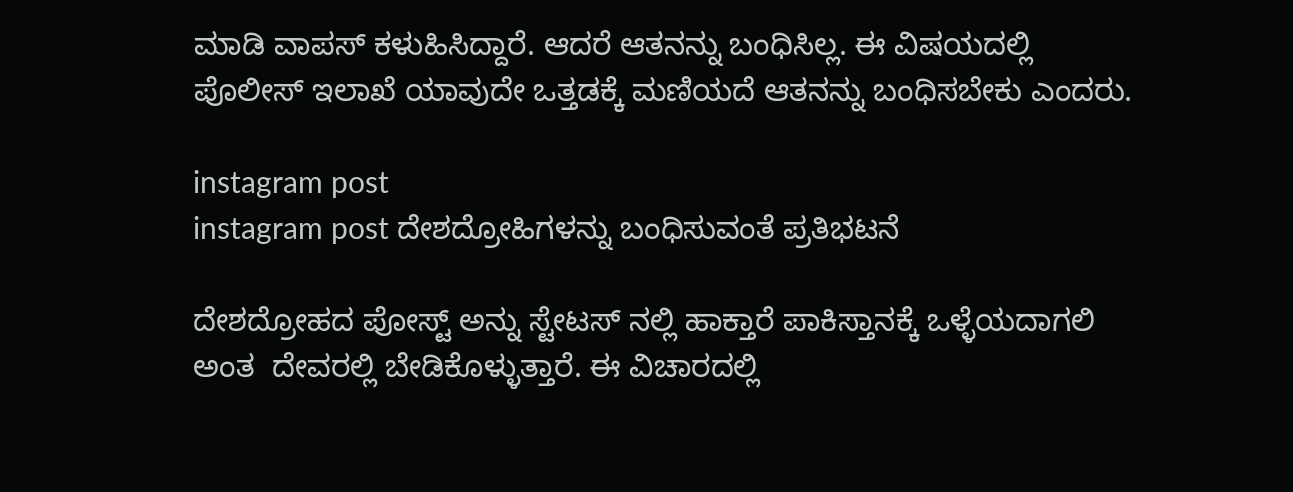ಮಾಡಿ ವಾಪಸ್ ಕಳುಹಿಸಿದ್ದಾರೆ. ಆದರೆ ಆತನನ್ನು ಬಂಧಿಸಿಲ್ಲ. ಈ ವಿಷಯದಲ್ಲಿ ಪೊಲೀಸ್ ಇಲಾಖೆ ಯಾವುದೇ ಒತ್ತಡಕ್ಕೆ ಮಣಿಯದೆ ಆತನನ್ನು ಬಂಧಿಸಬೇಕು ಎಂದರು.

instagram post
instagram post ದೇಶದ್ರೋಹಿಗಳನ್ನು ಬಂಧಿಸುವಂತೆ ಪ್ರತಿಭಟನೆ

ದೇಶದ್ರೋಹದ ಪೋಸ್ಟ್ ಅನ್ನು ಸ್ಟೇಟಸ್ ನಲ್ಲಿ ಹಾಕ್ತಾರೆ ಪಾಕಿಸ್ತಾನಕ್ಕೆ ಒಳ್ಳೆಯದಾಗಲಿ ಅಂತ  ದೇವರಲ್ಲಿ ಬೇಡಿಕೊಳ್ಳುತ್ತಾರೆ. ಈ ವಿಚಾರದಲ್ಲಿ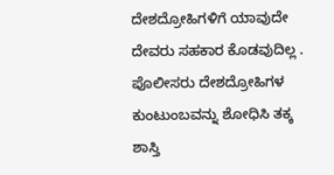ದೇಶದ್ರೋಹಿಗಳಿಗೆ ಯಾವುದೇ ದೇವರು ಸಹಕಾರ ಕೊಡವುದಿಲ್ಲ . ಪೊಲೀಸರು ದೇಶದ್ರೋಹಿಗಳ ಕುಂಟುಂಬವನ್ನು ಶೋಧಿಸಿ ತಕ್ಕ ಶಾಸ್ತಿ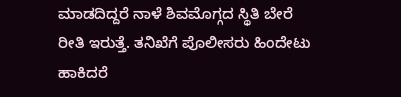ಮಾಡದಿದ್ದರೆ ನಾಳೆ ಶಿವಮೊಗ್ಗದ ಸ್ಥಿತಿ ಬೇರೆ ರೀತಿ ಇರುತ್ತೆ. ತನಿಖೆಗೆ ಪೊಲೀಸರು ಹಿಂದೇಟು ಹಾಕಿದರೆ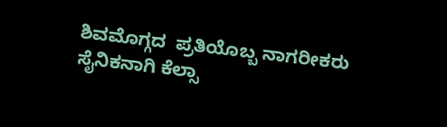ಶಿವಮೊಗ್ಗದ  ಪ್ರತಿಯೊಬ್ಬ ನಾಗರೀಕರು ಸೈನಿಕನಾಗಿ ಕೆಲ್ಸಾ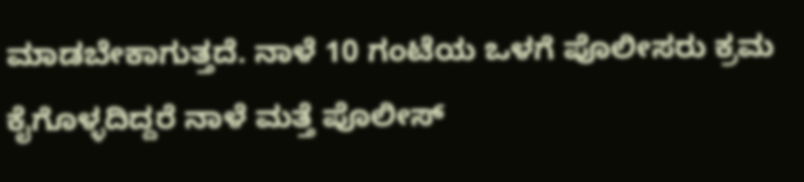ಮಾಡಬೇಕಾಗುತ್ತದೆ. ನಾಳೆ 10 ಗಂಟೆಯ ಒಳಗೆ ಪೊಲೀಸರು ಕ್ರಮ ಕೈಗೊಳ್ಳದಿದ್ದರೆ ನಾಳೆ ಮತ್ತೆ ಪೊಲೀಸ್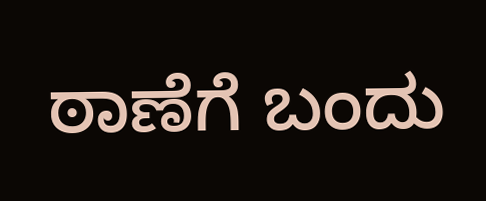ಠಾಣೆಗೆ ಬಂದು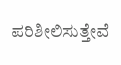ಪರಿಶೀಲಿಸುತ್ತೇವೆ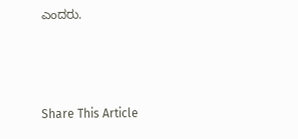ಎಂದರು.



Share This Article